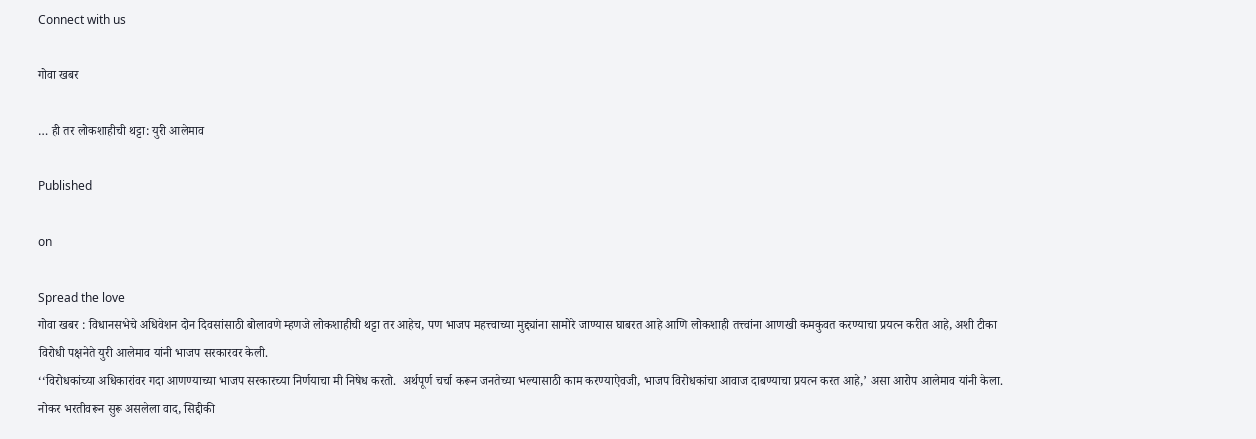Connect with us

गोवा खबर

… ही तर लोकशाहीची थट्टा: युरी आलेमाव

Published

on

Spread the love
गोवा खबर : विधानसभेचे अधिवेशन दोन दिवसांसाठी बोलावणे म्हणजे लोकशाहीची थट्टा तर आहेच, पण भाजप महत्त्वाच्या मुद्द्यांना सामोरे जाण्यास घाबरत आहे आणि लोकशाही तत्त्वांना आणखी कमकुवत करण्याचा प्रयत्न करीत आहे, अशी टीका विरोधी पक्षनेते युरी आलेमाव यांनी भाजप सरकारवर केली.
‘‘विरोधकांच्या अधिकारांवर गदा आणण्याच्या भाजप सरकारच्या निर्णयाचा मी निषेध करतो.  अर्थपूर्ण चर्चा करून जनतेच्या भल्यासाठी काम करण्याऐवजी, भाजप विरोधकांचा आवाज दाबण्याचा प्रयत्न करत आहे,’ असा आरोप आलेमाव यांनी केला.
नोकर भरतीवरून सुरू असलेला वाद, सिद्दीकी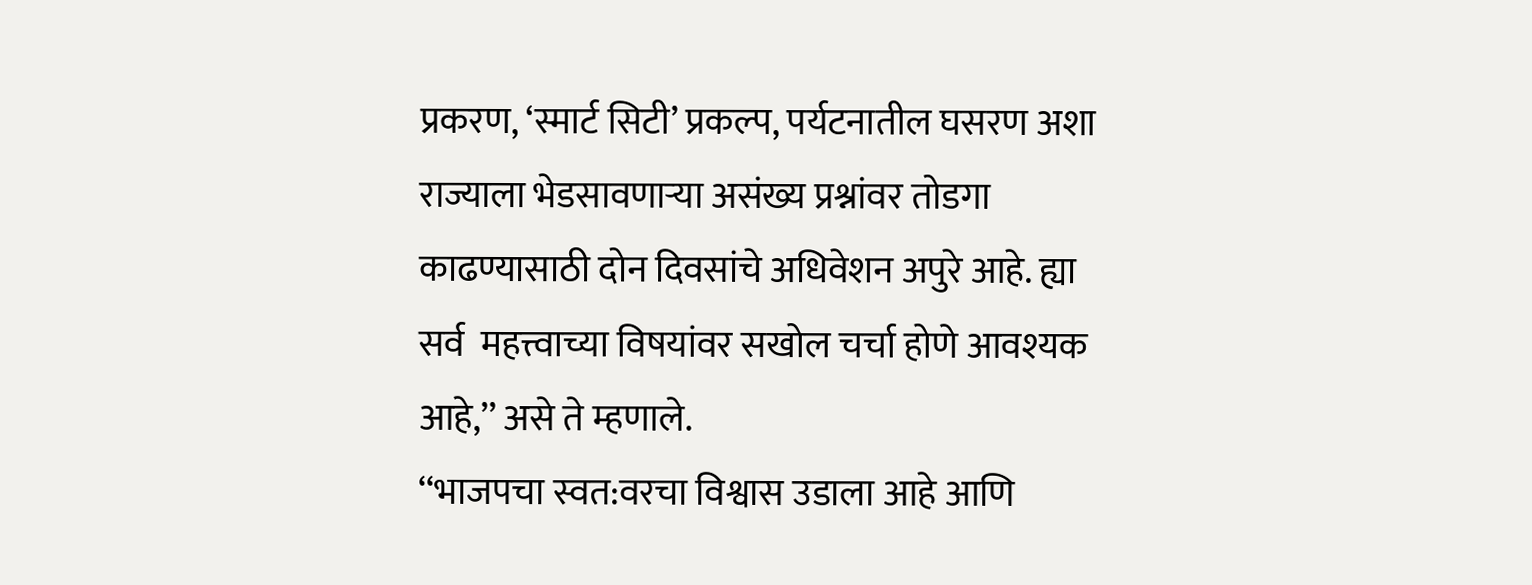प्रकरण, ‘स्मार्ट सिटी’ प्रकल्प, पर्यटनातील घसरण अशा राज्याला भेडसावणाऱ्या असंख्य प्रश्नांवर तोडगा काढण्यासाठी दोन दिवसांचे अधिवेशन अपुरे आहे. ह्या सर्व  महत्त्वाच्या विषयांवर सखोल चर्चा होणे आवश्यक आहे,’’ असे ते म्हणाले.
‘‘भाजपचा स्वत:वरचा विश्वास उडाला आहे आणि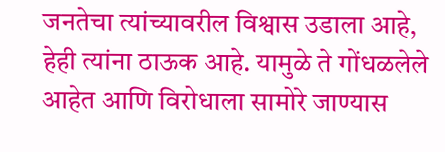जनतेचा त्यांच्यावरील विश्वास उडाला आहे, हेही त्यांना ठाऊक आहे. यामुळे ते गोंधळलेले आहेत आणि विरोधाला सामोरे जाण्यास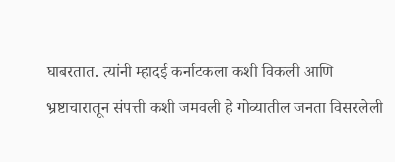घाबरतात. त्यांनी म्हादई कर्नाटकला कशी विकली आणि भ्रष्टाचारातून संपत्ती कशी जमवली हे गोव्यातील जनता विसरलेली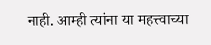नाही. आम्ही त्यांना या महत्त्वाच्या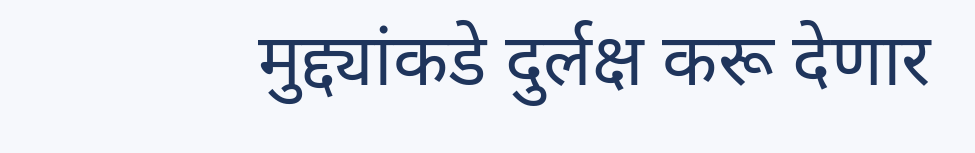मुद्द्यांकडे दुर्लक्ष करू देणार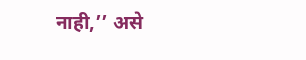नाही,’’ असे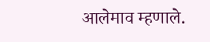आलेमाव म्हणाले.